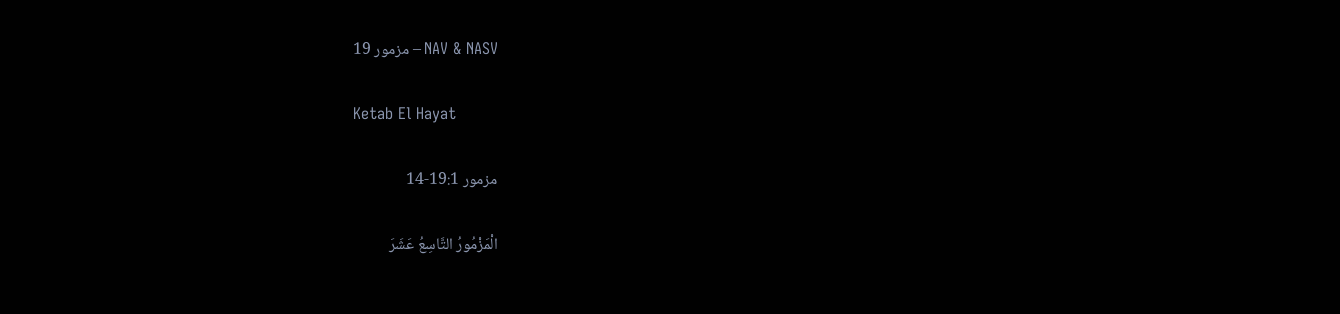مزمور 19 – NAV & NASV

Ketab El Hayat

مزمور 19:1-14

الْمَزْمُورُ التَّاسِعُ عَشَرَ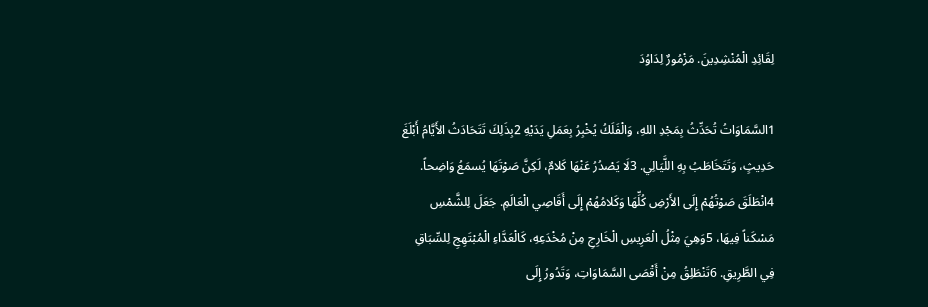لِقَائِدِ الْمُنْشِدِينَ. مَزْمُورٌ لِدَاوُدَ

1السَّمَاوَاتُ تُحَدِّثُ بِمَجْدِ اللهِ، وَالْفَلَكُ يُخْبِرُ بِعَمَلِ يَدَيْهِ 2بِذَلِكَ تَتَحَادَثُ الأَيَّامُ أَبْلَغَ حَدِيثٍ، وَتَتَخَاطَبُ بِهِ اللَّيَالِي. 3لَا يَصْدُرُ عَنْهَا كَلامٌ، لَكِنَّ صَوْتَهَا يُسمَعُ وَاضِحاً. 4انْطَلَقَ صَوْتُهُمْ إِلَى الأَرْضِ كُلِّهَا وَكَلامُهُمْ إِلَى أَقَاصِي الْعَالَمِ. جَعَلَ لِلشَّمْسِ مَسْكَناً فِيهَا، 5وَهِيَ مِثْلُ الْعَرِيسِ الْخَارِجِ مِنْ مُخْدَعِهِ، كَالْعَدَّاءِ الْمُبْتَهِجِ لِلسِّبَاقِ فِي الطَّرِيقِ. 6تَنْطَلِقُ مِنْ أَقْصَى السَّمَاوَاتِ، وَتَدُورُ إِلَى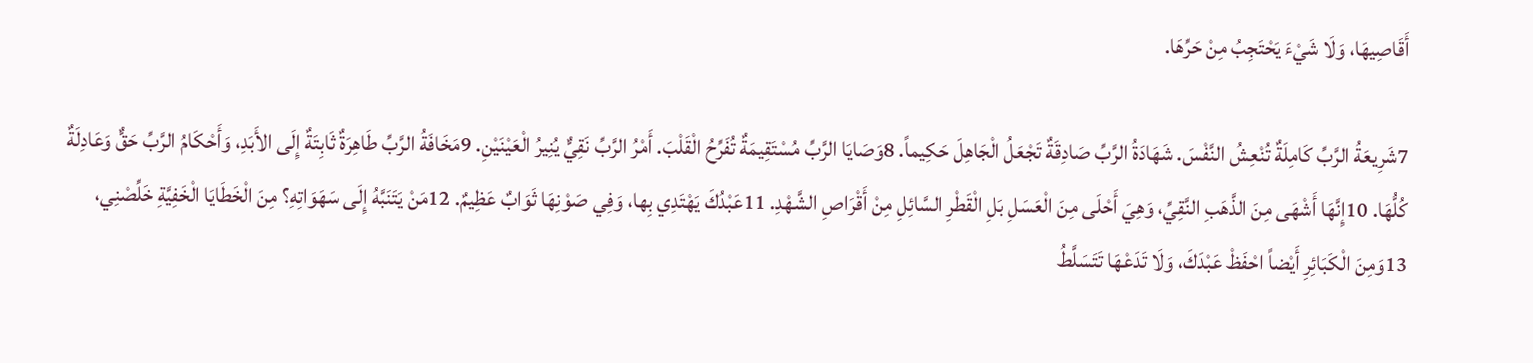أَقَاصِيهَا، وَلَا شَيْءَ يَحْتَجِبُ مِنْ حَرِّهَا.

7شَرِيعَةُ الرَّبِّ كَامِلَةٌ تُنْعِشُ النَّفْسَ. شَهَادَةُ الرَّبِّ صَادِقَةٌ تَجْعَلُ الْجَاهِلَ حَكِيماً. 8وَصَايَا الرَّبِّ مُسْتَقِيمَةٌ تُفَرِّحُ الْقَلْبَ. أَمْرُ الرَّبِّ نَقِيٌّ يُنِيرُ الْعَيْنَيْنِ. 9مَخَافَةُ الرَّبِّ طَاهِرَةٌ ثَابِتَةٌ إِلَى الأَبَدِ، وَأَحْكَامُ الرَّبِّ حَقٌّ وَعَادِلَةٌ كُلُّهَا. 10إِنَّهَا أَشْهَى مِنَ الذَّهَبِ النَّقِيِّ، وَهِيَ أَحْلَى مِنَ الْعَسَلِ بَلِ الْقَطْرِ السَّائِلِ مِنْ أَقْرَاصِ الشَّهْدِ. 11عَبْدُكَ يَهْتَدِي بِها، وَفِي صَوْنِهَا ثَوَابٌ عَظِيمٌ. 12مَنْ يَتَنَبَّهُ إِلَى سَهَوَاتِهِ؟ مِنَ الْخَطَايَا الْخَفِيَّةِ خَلِّصْنِي، 13وَمِنَ الْكَبَائِرِ أَيْضاً احْفَظْ عَبْدَكَ، وَلَا تَدَعْهَا تَتَسَلَّطُ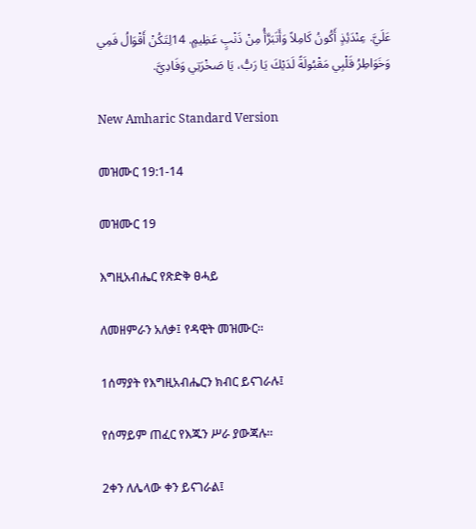عَلَيَّ. عِنْدَئِذٍ أَكُونُ كَامِلاً وَأَتَبَرَّأُ مِنْ ذَنْبٍ عَظِيمٍ. 14لِتَكُنْ أَقْوَالُ فَمِي وَخَوَاطِرُ قَلْبِي مَقْبُولَةً لَدَيْكَ يَا رَبُّ، يَا صَخْرَتِي وَفَادِيَّ.

New Amharic Standard Version

መዝሙር 19:1-14

መዝሙር 19

እግዚአብሔር የጽድቅ ፀሓይ

ለመዘምራን አለቃ፤ የዳዊት መዝሙር።

1ሰማያት የእግዚአብሔርን ክብር ይናገራሉ፤

የሰማይም ጠፈር የእጁን ሥራ ያውጃሉ።

2ቀን ለሌላው ቀን ይናገራል፤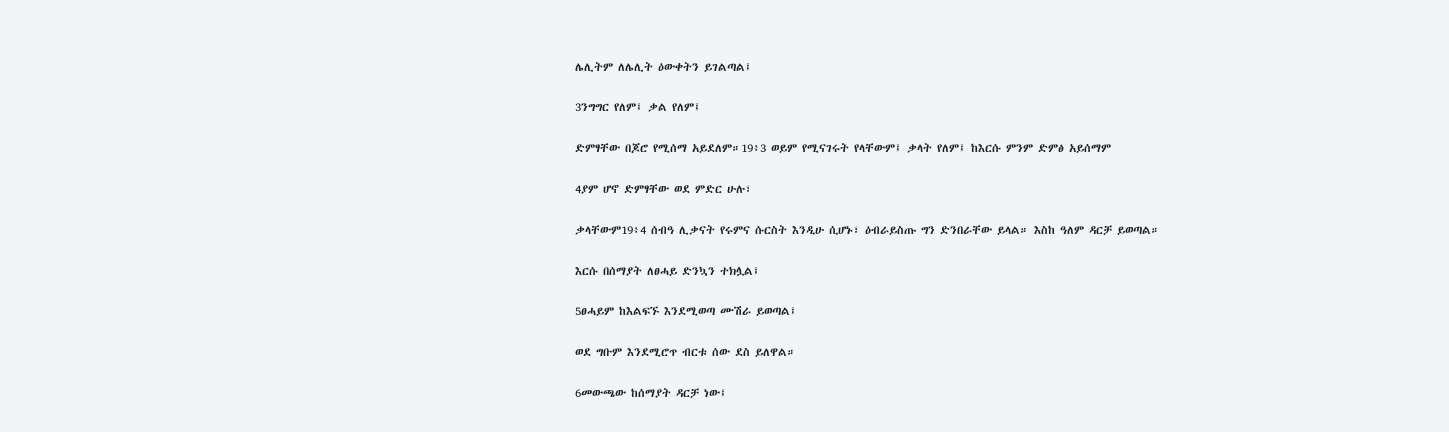ሌሊትም ለሌሊት ዕውቀትን ይገልጣል፤

3ንግግር የለም፤ ቃል የለም፤

ድምፃቸው በጆሮ የሚሰማ አይደለም።19፥3 ወይም የሚናገሩት የላቸውም፤ ቃላት የለም፤ ከእርሱ ምንም ድምፅ አይሰማም

4ያም ሆኖ ድምፃቸው ወደ ምድር ሁሉ፣

ቃላቸውም19፥4 ሰብዓ ሊቃናት የሩምና ሱርስት እንዲሁ ሲሆኑ፣ ዕብራይስጡ ግን ድንበራቸው ይላል። እስከ ዓለም ዳርቻ ይወጣል።

እርሱ በሰማያት ለፀሓይ ድንኳን ተክሏል፤

5ፀሓይም ከእልፍኙ እንደሚወጣ ሙሽራ ይወጣል፤

ወደ ግቡም እንደሚሮጥ ብርቱ ሰው ደስ ይለዋል።

6መውጫው ከሰማያት ዳርቻ ነው፤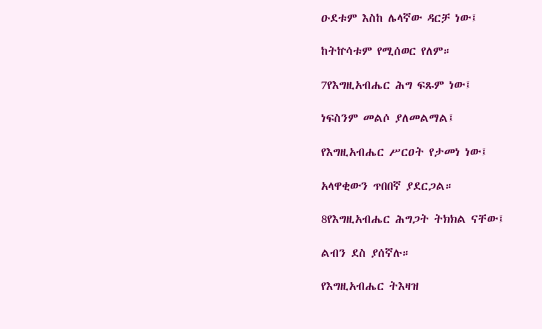ዑደቱም እስከ ሌላኛው ዳርቻ ነው፤

ከትኵሳቱም የሚሰወር የለም።

7የእግዚአብሔር ሕግ ፍጹም ነው፤

ነፍስንም መልሶ ያለመልማል፤

የእግዚአብሔር ሥርዐት የታመነ ነው፤

አላዋቂውን ጥበበኛ ያደርጋል።

8የእግዚአብሔር ሕግጋት ትክክል ናቸው፤

ልብን ደስ ያሰኛሉ።

የእግዚአብሔር ትእዛዝ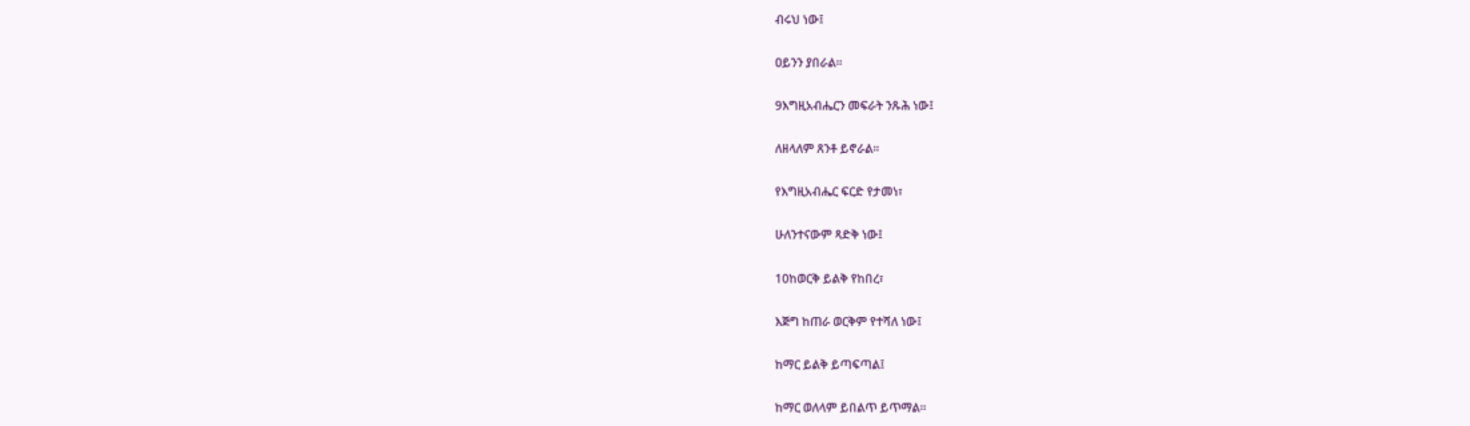ብሩህ ነው፤

ዐይንን ያበራል።

9እግዚአብሔርን መፍራት ንጹሕ ነው፤

ለዘላለም ጸንቶ ይኖራል።

የእግዚአብሔር ፍርድ የታመነ፣

ሁለንተናውም ጻድቅ ነው፤

10ከወርቅ ይልቅ የከበረ፣

እጅግ ከጠራ ወርቅም የተሻለ ነው፤

ከማር ይልቅ ይጣፍጣል፤

ከማር ወለላም ይበልጥ ይጥማል።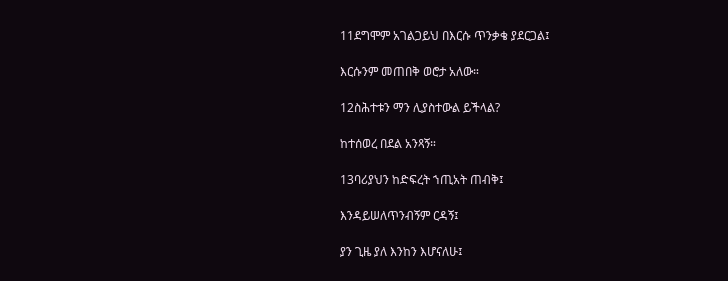11ደግሞም አገልጋይህ በእርሱ ጥንቃቄ ያደርጋል፤

እርሱንም መጠበቅ ወሮታ አለው።

12ስሕተቱን ማን ሊያስተውል ይችላል?

ከተሰወረ በደል አንጻኝ።

13ባሪያህን ከድፍረት ኀጢአት ጠብቅ፤

እንዳይሠለጥንብኝም ርዳኝ፤

ያን ጊዜ ያለ እንከን እሆናለሁ፤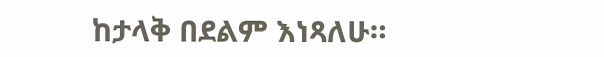ከታላቅ በደልም እነጻለሁ።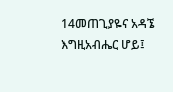14መጠጊያዬና አዳኜ እግዚአብሔር ሆይ፤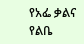የአፌ ቃልና የልቤ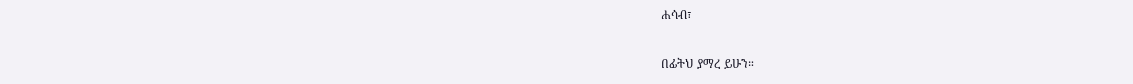ሐሳብ፣

በፊትህ ያማረ ይሁን።